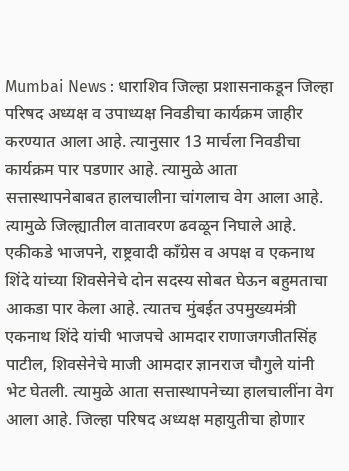Mumbai News : धाराशिव जिल्हा प्रशासनाकडून जिल्हा परिषद अध्यक्ष व उपाध्यक्ष निवडीचा कार्यक्रम जाहीर करण्यात आला आहे. त्यानुसार 13 मार्चला निवडीचा कार्यक्रम पार पडणार आहे. त्यामुळे आता सत्तास्थापनेबाबत हालचालीना चांगलाच वेग आला आहे. त्यामुळे जिल्ह्यातील वातावरण ढवळून निघाले आहे. एकीकडे भाजपने, राष्ट्रवादी काँग्रेस व अपक्ष व एकनाथ शिंदे यांच्या शिवसेनेचे दोन सदस्य सोबत घेऊन बहुमताचा आकडा पार केला आहे. त्यातच मुंबईत उपमुख्यमंत्री एकनाथ शिंदे यांची भाजपचे आमदार राणाजगजीतसिंह पाटील, शिवसेनेचे माजी आमदार ज्ञानराज चौगुले यांनी भेट घेतली. त्यामुळे आता सत्तास्थापनेच्या हालचालींना वेग आला आहे. जिल्हा परिषद अध्यक्ष महायुतीचा होणार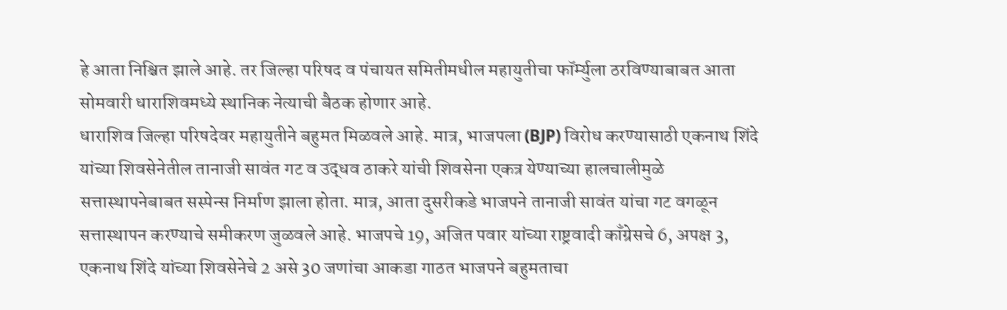हे आता निश्चित झाले आहे. तर जिल्हा परिषद व पंचायत समितीमधील महायुतीचा फॉर्म्युला ठरविण्याबाबत आता सोमवारी धाराशिवमध्ये स्थानिक नेत्याची बैठक होणार आहे.
धाराशिव जिल्हा परिषदेवर महायुतीने बहुमत मिळवले आहे. मात्र, भाजपला (BJP) विरोध करण्यासाठी एकनाथ शिंदे यांच्या शिवसेनेतील तानाजी सावंत गट व उद्धव ठाकरे यांची शिवसेना एकत्र येण्याच्या हालचालीमुळे सत्तास्थापनेबाबत सस्पेन्स निर्माण झाला होता. मात्र, आता दुसरीकडे भाजपने तानाजी सावंत यांचा गट वगळून सत्तास्थापन करण्याचे समीकरण जुळवले आहे. भाजपचे 19, अजित पवार यांच्या राष्ट्रवादी काँग्रेसचे 6, अपक्ष 3, एकनाथ शिंदे यांच्या शिवसेनेचे 2 असे 30 जणांचा आकडा गाठत भाजपने बहुमताचा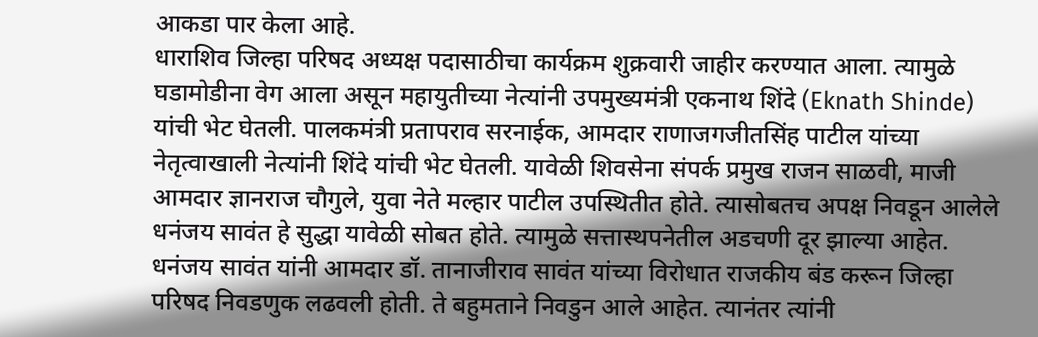आकडा पार केला आहे.
धाराशिव जिल्हा परिषद अध्यक्ष पदासाठीचा कार्यक्रम शुक्रवारी जाहीर करण्यात आला. त्यामुळे घडामोडीना वेग आला असून महायुतीच्या नेत्यांनी उपमुख्यमंत्री एकनाथ शिंदे (Eknath Shinde) यांची भेट घेतली. पालकमंत्री प्रतापराव सरनाईक, आमदार राणाजगजीतसिंह पाटील यांच्या नेतृत्वाखाली नेत्यांनी शिंदे यांची भेट घेतली. यावेळी शिवसेना संपर्क प्रमुख राजन साळवी, माजी आमदार ज्ञानराज चौगुले, युवा नेते मल्हार पाटील उपस्थितीत होते. त्यासोबतच अपक्ष निवडून आलेले धनंजय सावंत हे सुद्धा यावेळी सोबत होते. त्यामुळे सत्तास्थपनेतील अडचणी दूर झाल्या आहेत.
धनंजय सावंत यांनी आमदार डॉ. तानाजीराव सावंत यांच्या विरोधात राजकीय बंड करून जिल्हा परिषद निवडणुक लढवली होती. ते बहुमताने निवडुन आले आहेत. त्यानंतर त्यांनी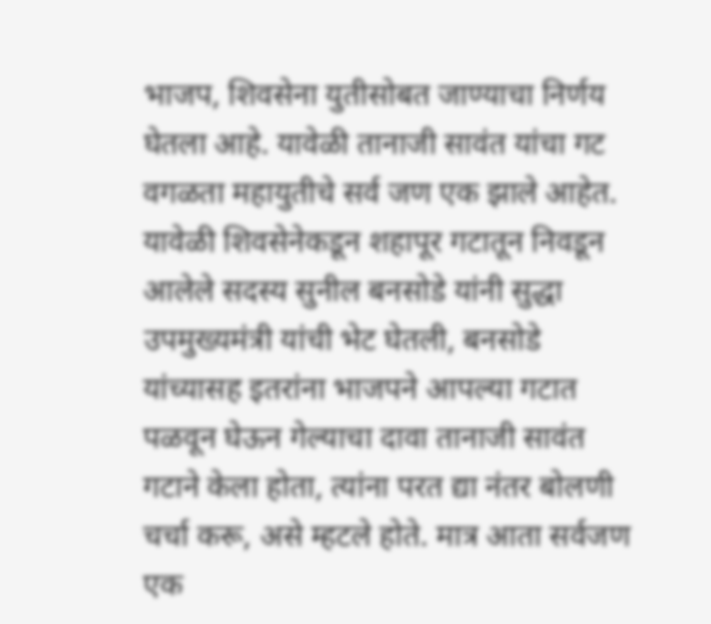भाजप, शिवसेना युतीसोबत जाण्याचा निर्णय घेतला आहे. यावेळी तानाजी सावंत यांचा गट वगळता महायुतीचे सर्व जण एक झाले आहेत.
यावेळी शिवसेनेकडून शहापूर गटातून निवडून आलेले सदस्य सुनील बनसोडे यांनी सुद्धा उपमुख्यमंत्री यांची भेट घेतली, बनसोडे यांच्यासह इतरांना भाजपने आपल्या गटात पळवून घेऊन गेल्याचा दावा तानाजी सावंत गटाने केला होता, त्यांना परत द्या नंतर बोलणी चर्चा करू, असे म्हटले होते. मात्र आता सर्वजण एक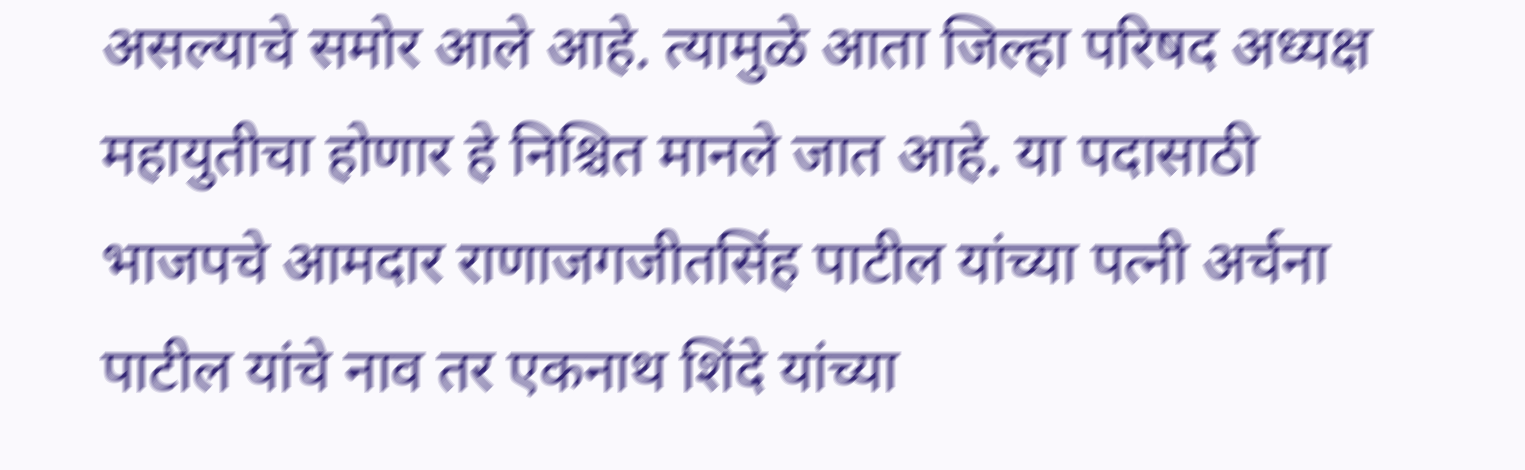असल्याचे समोर आले आहे. त्यामुळे आता जिल्हा परिषद अध्यक्ष महायुतीचा होणार हे निश्चित मानले जात आहे. या पदासाठी भाजपचे आमदार राणाजगजीतसिंह पाटील यांच्या पत्नी अर्चना पाटील यांचे नाव तर एकनाथ शिंदे यांच्या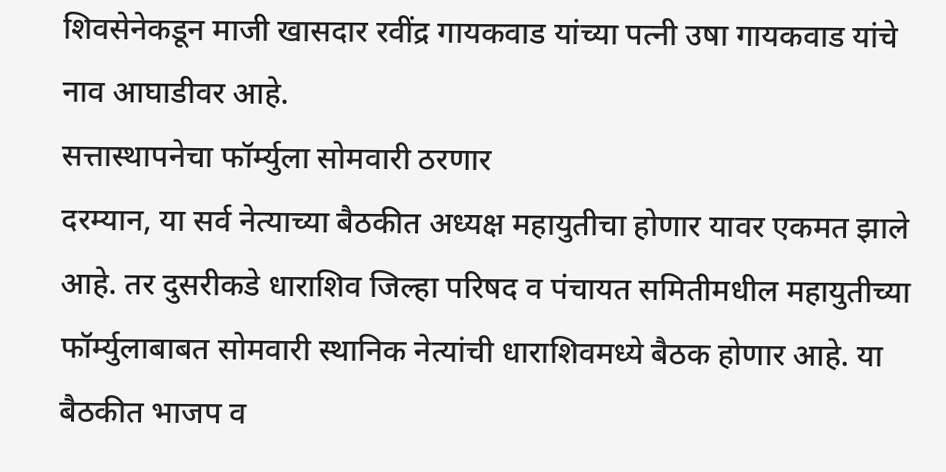शिवसेनेकडून माजी खासदार रवींद्र गायकवाड यांच्या पत्नी उषा गायकवाड यांचे नाव आघाडीवर आहे.
सत्तास्थापनेचा फॉर्म्युला सोमवारी ठरणार
दरम्यान, या सर्व नेत्याच्या बैठकीत अध्यक्ष महायुतीचा होणार यावर एकमत झाले आहे. तर दुसरीकडे धाराशिव जिल्हा परिषद व पंचायत समितीमधील महायुतीच्या फॉर्म्युलाबाबत सोमवारी स्थानिक नेत्यांची धाराशिवमध्ये बैठक होणार आहे. या बैठकीत भाजप व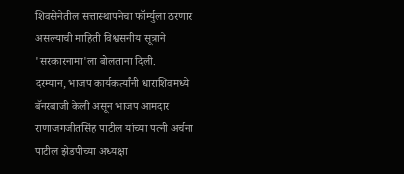शिवसेनेतील सत्तास्थापनेचा फॉर्म्युला ठरणार असल्याची माहिती विश्वसनीय सूत्राने 'सरकारनामा'ला बोलताना दिली.
दरम्यान, भाजप कार्यकर्त्यांनी धाराशिवमध्ये बॅनरबाजी केली असून भाजप आमदार राणाजगजीतसिंह पाटील यांच्या पत्नी अर्चना पाटील झेडपीच्या अध्यक्षा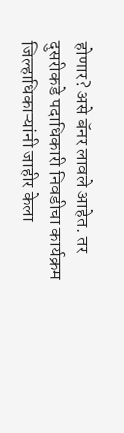होणार? असे बॅनर लावले आहेत. तर दुसरीकडे पदाधिकारी निवडीचा कार्यक्रम जिल्हाधिकाऱ्यांनी जाहीर केला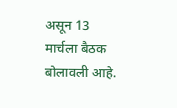असून 13 मार्चला बैठक बोलावली आहे.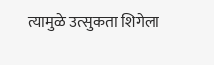त्यामुळे उत्सुकता शिगेला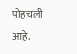पोहचली आहे.